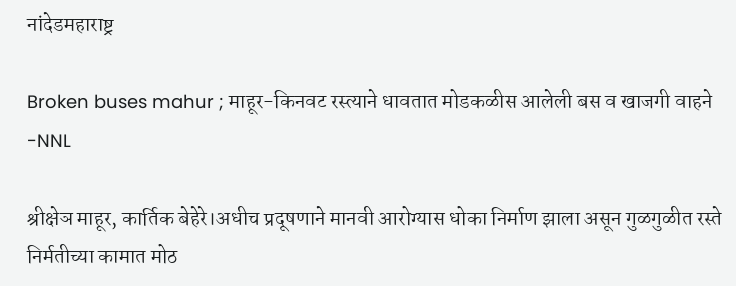नांदेडमहाराष्ट्र

Broken buses mahur ; माहूर-किनवट रस्त्याने धावतात मोडकळीस आलेली बस व खाजगी वाहने -NNL

श्रीक्षेञ माहूर, कार्तिक बेहेरे।अधीच प्रदूषणाने मानवी आरोग्यास धोका निर्माण झाला असून गुळगुळीत रस्ते निर्मतीच्या कामात मोठ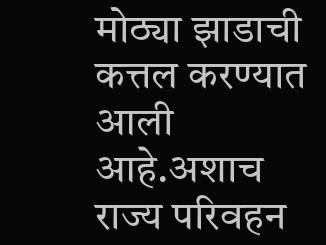मोठ्या झाडाची कत्तल करण्यात आली आहे.अशाच  राज्य परिवहन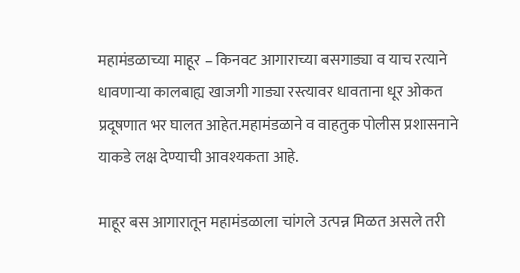महामंडळाच्या माहूर – किनवट आगाराच्या बसगाड्या व याच रत्याने धावणार्‍या कालबाह्य खाजगी गाड्या रस्त्यावर धावताना धूर ओकत प्रदूषणात भर घालत आहेत.महामंडळाने व वाहतुक पोलीस प्रशासनाने याकडे लक्ष देण्याची आवश्यकता आहे.

माहूर बस आगारातून महामंडळाला चांगले उत्पन्न मिळत असले तरी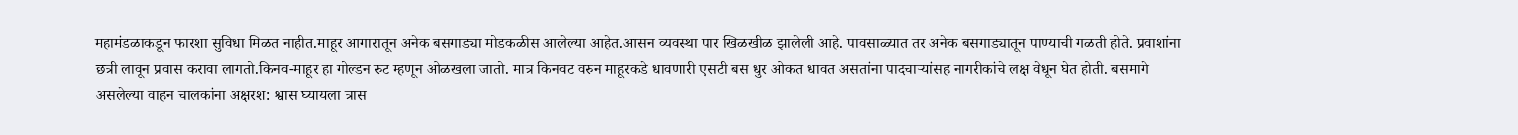महामंडळाकडून फारशा सुविधा मिळत नाहीत.माहूर आगारातून अनेक बसगाड्या मोडकळीस आलेल्या आहेत.आसन व्यवस्था पार खिळखीळ झालेली आहे. पावसाळ्यात तर अनेक बसगाड्यातून पाण्याची गळती होते. प्रवाशांना छत्री लावून प्रवास करावा लागतो.किनव-माहूर हा गोल्डन रुट म्हणून ओळखला जातो. मात्र किनवट वरुन माहूरकडे धावणारी एसटी बस धुर ओकत धावत असतांना पादचार्‍यांसह नागरीकांचे लक्ष वेधून घेत होती. बसमागे असलेल्या वाहन चालकांना अक्षरश: श्वास घ्यायला त्रास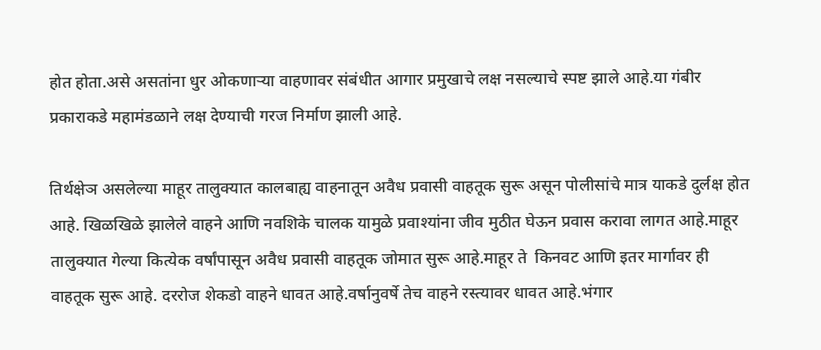होत होता.असे असतांना धुर ओकणार्‍या वाहणावर संबंधीत आगार प्रमुखाचे लक्ष नसल्याचे स्पष्ट झाले आहे.या गंबीर प्रकाराकडे महामंडळाने लक्ष देण्याची गरज निर्माण झाली आहे.

तिर्थक्षेञ असलेल्या माहूर तालुक्यात कालबाह्य वाहनातून अवैध प्रवासी वाहतूक सुरू असून पोलीसांचे मात्र याकडे दुर्लक्ष होत आहे. खिळखिळे झालेले वाहने आणि नवशिके चालक यामुळे प्रवाश्यांना जीव मुठीत घेऊन प्रवास करावा लागत आहे.माहूर तालुक्यात गेल्या कित्येक वर्षांपासून अवैध प्रवासी वाहतूक जोमात सुरू आहे.माहूर ते  किनवट आणि इतर मार्गावर ही वाहतूक सुरू आहे. दररोज शेकडो वाहने धावत आहे.वर्षानुवर्षे तेच वाहने रस्त्यावर धावत आहे.भंगार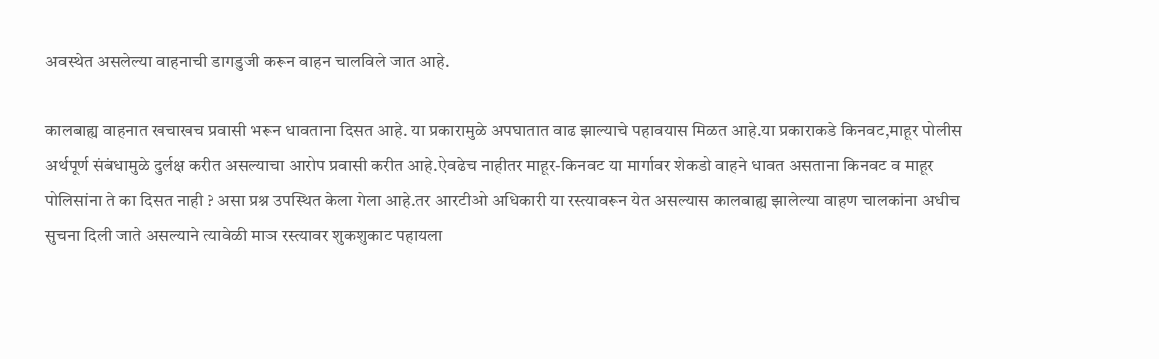अवस्थेत असलेल्या वाहनाची डागडुजी करून वाहन चालविले जात आहे.

कालबाह्य वाहनात खचाखच प्रवासी भरून धावताना दिसत आहे. या प्रकारामुळे अपघातात वाढ झाल्याचे पहावयास मिळत आहे.या प्रकाराकडे किनवट,माहूर पोलीस अर्थपूर्ण संबंधामुळे दुर्लक्ष करीत असल्याचा आरोप प्रवासी करीत आहे.ऐवढेच नाहीतर माहूर-किनवट या मार्गावर शेकडो वाहने धावत असताना किनवट व माहूर  पोलिसांना ते का दिसत नाही ? असा प्रश्न उपस्थित केला गेला आहे.तर आरटीओ अधिकारी या रस्त्यावरून येत असल्यास कालबाह्य झालेल्या वाहण चालकांना अधीच सुचना दिली जाते असल्याने त्यावेळी माञ रस्त्यावर शुकशुकाट पहायला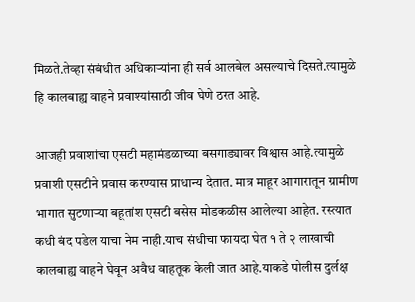मिळते.तेव्हा संबंधीत अधिकाऱ्यांना ही सर्व आलबेल असल्याचे दिसते.त्यामुळे हि कालबाह्य वाहने प्रवाश्यांसाठी जीव घेणे ठरत आहे.

आजही प्रवाशांचा एसटी महामंडळाच्या बसगाड्यावर विश्वास आहे.त्यामुळे प्रवाशी एसटीने प्रवास करण्यास प्राधान्य देतात. मात्र माहूर आगारातून ग्रामीण भागात सुटणार्‍या बहूतांश एसटी बसेस मोडकळीस आलेल्या आहेत. रस्त्यात कधी बंद पडेल याचा नेम नाही.याच संधीचा फायदा घेत १ ते २ लाखाची कालबाह्य वाहने घेवून अवैध वाहतूक केली जात आहे.याकडे पोलीस दुर्लक्ष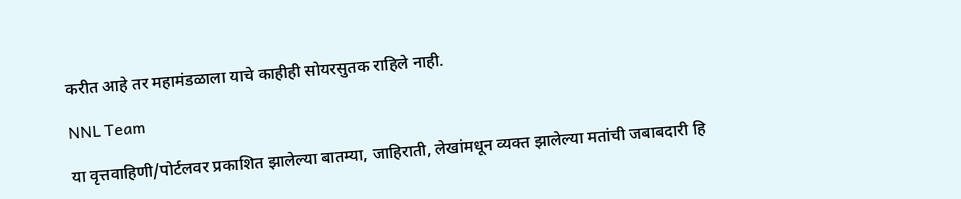करीत आहे तर महामंडळाला याचे काहीही सोयरसुतक राहिले नाही.

NNL Team

या वृत्तवाहिणी/पोर्टलवर प्रकाशित झालेल्या बातम्या, जाहिराती, लेखांमधून व्यक्त झालेल्या मतांची जबाबदारी हि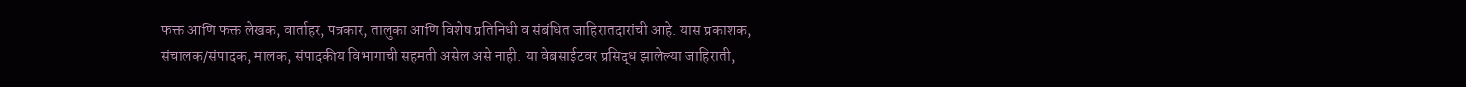फक्त आणि फक्त लेखक, वार्ताहर, पत्रकार, तालुका आणि विशेष प्रतिनिधी व संबंधित जाहिरातदारांची आहे. यास प्रकाशक, संचालक/संपादक, मालक, संपादकीय विभागाची सहमती असेल असे नाही. या वेबसाईटवर प्रसिद्ध झालेल्या जाहिराती,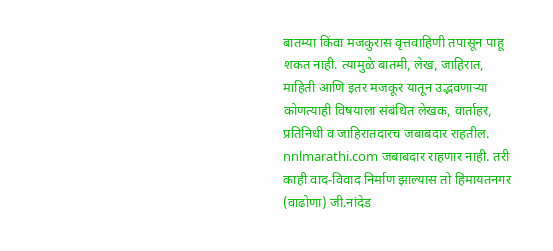बातम्या किंवा मजकुरास वृत्तवाहिणी तपासून पाहू शकत नाही. त्यामुळे बातमी, लेख, जाहिरात, माहिती आणि इतर मजकूर यातून उद्भवणाऱ्या कोणत्याही विषयाला संबंधित लेखक, वार्ताहर, प्रतिनिधी व जाहिरातदारच जबाबदार राहतील. nnlmarathi.com जबाबदार राहणार नाही. तरी काही वाद-विवाद निर्माण झाल्यास तो हिमायतनगर (वाढोणा) जी.नांदेड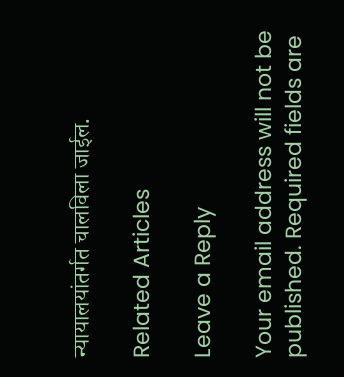न्यायालयांतर्गत चालविला जाईल.

Related Articles

Leave a Reply

Your email address will not be published. Required fields are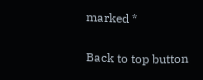marked *

Back to top button